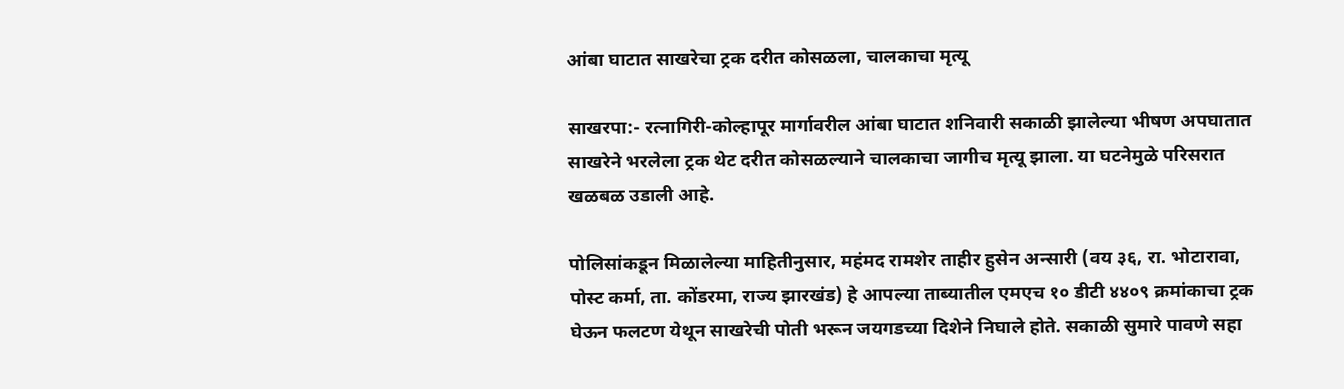आंबा घाटात साखरेचा ट्रक दरीत कोसळला, चालकाचा मृत्यू

साखरपा:- रत्नागिरी-कोल्हापूर मार्गावरील आंबा घाटात शनिवारी सकाळी झालेल्या भीषण अपघातात साखरेने भरलेला ट्रक थेट दरीत कोसळल्याने चालकाचा जागीच मृत्यू झाला. या घटनेमुळे परिसरात खळबळ उडाली आहे.

पोलिसांकडून मिळालेल्या माहितीनुसार, महंमद रामशेर ताहीर हुसेन अन्सारी (वय ३६, रा. भोटारावा, पोस्ट कर्मा, ता. कोंडरमा, राज्य झारखंड) हे आपल्या ताब्यातील एमएच १० डीटी ४४०९ क्रमांकाचा ट्रक घेऊन फलटण येथून साखरेची पोती भरून जयगडच्या दिशेने निघाले होते. सकाळी सुमारे पावणे सहा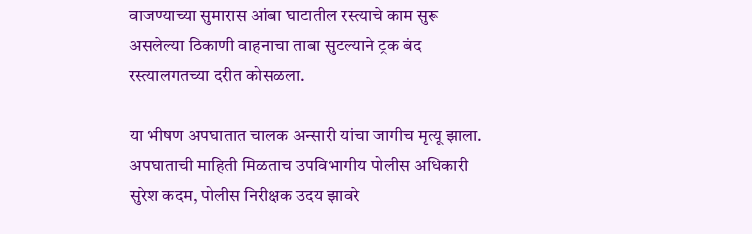वाजण्याच्या सुमारास आंबा घाटातील रस्त्याचे काम सुरू असलेल्या ठिकाणी वाहनाचा ताबा सुटल्याने ट्रक बंद रस्त्यालगतच्या दरीत कोसळला.

या भीषण अपघातात चालक अन्सारी यांचा जागीच मृत्यू झाला. अपघाताची माहिती मिळताच उपविभागीय पोलीस अधिकारी सुरेश कदम, पोलीस निरीक्षक उदय झावरे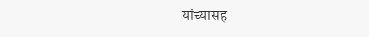यांच्यासह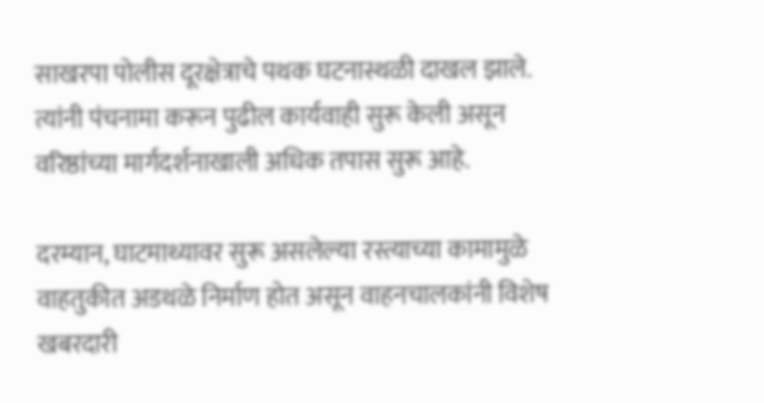साखरपा पोलीस दूरक्षेत्राचे पथक घटनास्थळी दाखल झाले. त्यांनी पंचनामा करून पुढील कार्यवाही सुरू केली असून वरिष्ठांच्या मार्गदर्शनाखाली अधिक तपास सुरू आहे.

दरम्यान, घाटमाथ्यावर सुरू असलेल्या रस्त्याच्या कामामुळे वाहतुकीत अडथळे निर्माण होत असून वाहनचालकांनी विशेष खबरदारी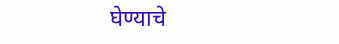घेण्याचे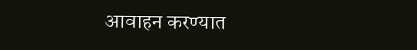आवाहन करण्यात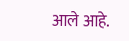आले आहे.